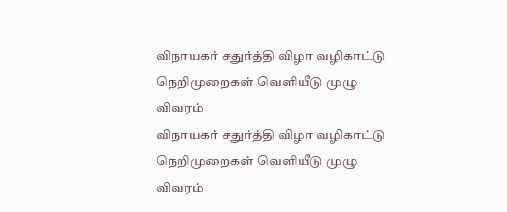விநாயகர் சதுர்த்தி விழா வழிகாட்டு நெறிமுறைகள் வெளியீடு முழு விவரம்
விநாயகர் சதுர்த்தி விழா வழிகாட்டு நெறிமுறைகள் வெளியீடு முழு விவரம்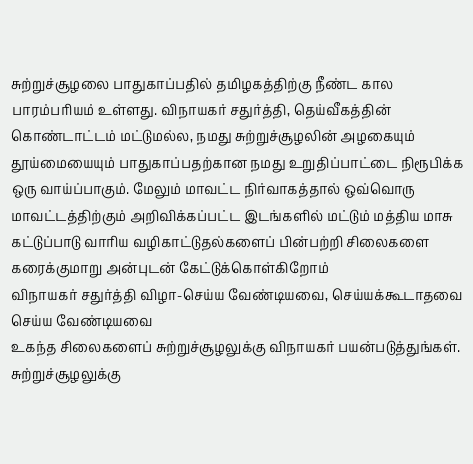சுற்றுச்சூழலை பாதுகாப்பதில் தமிழகத்திற்கு நீண்ட கால பாரம்பரியம் உள்ளது. விநாயகர் சதுர்த்தி, தெய்வீகத்தின் கொண்டாட்டம் மட்டுமல்ல, நமது சுற்றுச்சூழலின் அழகையும் தூய்மையையும் பாதுகாப்பதற்கான நமது உறுதிப்பாட்டை நிரூபிக்க ஒரு வாய்ப்பாகும். மேலும் மாவட்ட நிர்வாகத்தால் ஒவ்வொரு மாவட்டத்திற்கும் அறிவிக்கப்பட்ட இடங்களில் மட்டும் மத்திய மாசு கட்டுப்பாடு வாரிய வழிகாட்டுதல்களைப் பின்பற்றி சிலைகளை கரைக்குமாறு அன்புடன் கேட்டுக்கொள்கிறோம்
விநாயகர் சதுர்த்தி விழா-செய்ய வேண்டியவை, செய்யக்கூடாதவை
செய்ய வேண்டியவை
உகந்த சிலைகளைப் சுற்றுச்சூழலுக்கு விநாயகர் பயன்படுத்துங்கள்.
சுற்றுச்சூழலுக்கு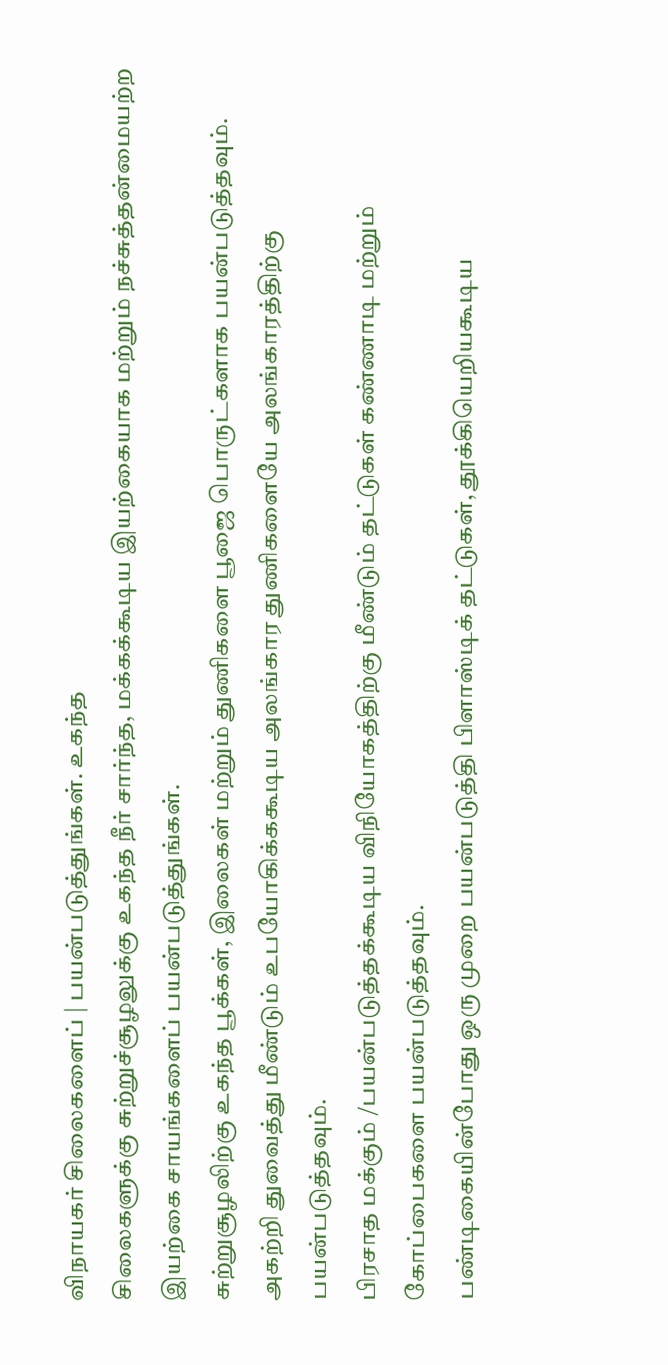விநாயகர் சிலைகளைப் | பயன்படுத்துங்கள். உகந்த
சிலைகளுக்கு சுற்றுச்சூழலுக்கு உகந்த நீர் சார்ந்த, மக்கக்கூடிய இயற்கையாக மற்றும் நச்சுத்தன்மையற்ற இயற்கை சாயங்களைப் பயன்படுத்துங்கள்.
சுற்றுசூழலிற்கு உகந்த பூக்கள், இலைகள் மற்றும் துணிகளை பூஜை பொருட்களாக பயன்படுத்தவும்.
அகற்றி துவைத்து மீண்டும் உபயோகிக்ககூடிய அலங்கார துணிகளையே அலங்காரத்திற்கு பயன்படுத்தவும்.
பிரசாத மக்கும் /பயன்படுத்தக்கூடிய விநியோகத்திற்கு மீண்டும் தட்டுகள் கண்ணாடி மற்றும் கோப்பைகளை பயன்படுத்தவும்.
பண்டிகையின்போது ஒரு முறை பயன்படுத்தி பிளாஸ்டிக் தட்டுகள், தூக்கியெறியகூடிய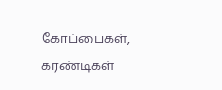கோப்பைகள், கரண்டிகள்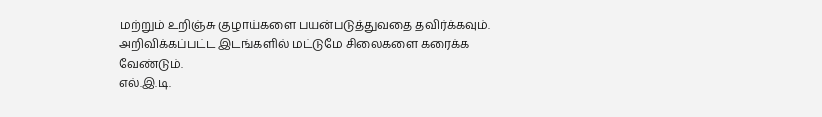மற்றும் உறிஞ்சு குழாய்களை பயன்படுத்துவதை தவிர்க்கவும்.
அறிவிக்கப்பட்ட இடங்களில் மட்டுமே சிலைகளை கரைக்க வேண்டும்.
எல்.இ.டி.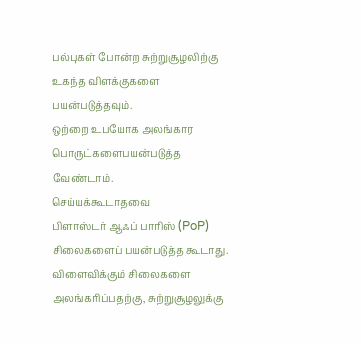பல்புகள் போன்ற சுற்றுசூழலிற்கு உகந்த விளக்குகளை பயன்படுத்தவும்.
ஒற்றை உபயோக அலங்கார பொருட்களைபயன்படுத்த வேண்டாம்.
செய்யக்கூடாதவை
பிளாஸ்டர் ஆஃப் பாரிஸ் (PoP) சிலைகளைப் பயன்படுத்த கூடாது.
விளைவிக்கும் சிலைகளை அலங்கரிப்பதற்கு, சுற்றுசூழலுக்கு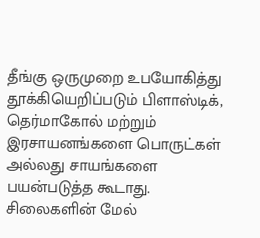தீங்கு ஒருமுறை உபயோகித்து தூக்கியெறிப்படும் பிளாஸ்டிக், தெர்மாகோல் மற்றும் இரசாயனங்களை பொருட்கள் அல்லது சாயங்களை பயன்படுத்த கூடாது.
சிலைகளின் மேல்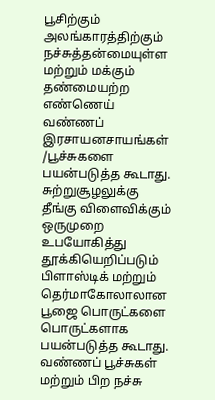பூசிற்கும் அலங்காரத்திற்கும் நச்சுத்தன்மையுள்ள மற்றும் மக்கும் தண்மையற்ற எண்ணெய் வண்ணப் இரசாயனசாயங்கள் /பூச்சுகளை பயன்படுத்த கூடாது.
சுற்றுசூழலுக்கு தீங்கு விளைவிக்கும் ஒருமுறை உபயோகித்து தூக்கியெறிப்படும் பிளாஸ்டிக் மற்றும் தெர்மாகோலாலான பூஜை பொருட்களை பொருட்களாக பயன்படுத்த கூடாது.
வண்ணப் பூச்சுகள் மற்றும் பிற நச்சு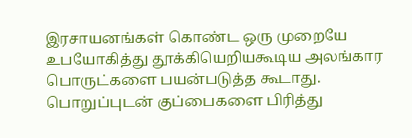இரசாயனங்கள் கொண்ட ஒரு முறையே உபயோகித்து தூக்கியெறியகூடிய அலங்கார பொருட்களை பயன்படுத்த கூடாது.
பொறுப்புடன் குப்பைகளை பிரித்து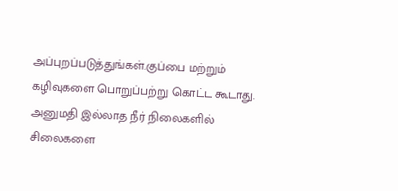அப்புறப்படுத்துங்கள்.குப்பை மற்றும் கழிவுகளை பொறுப்பற்று கொட்ட கூடாது.
அனுமதி இல்லாத நீர் நிலைகளில் சிலைகளை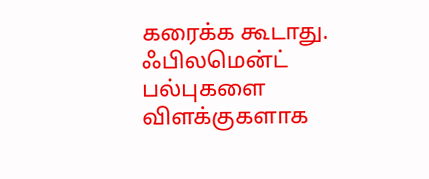கரைக்க கூடாது.
ஃபிலமென்ட் பல்புகளை விளக்குகளாக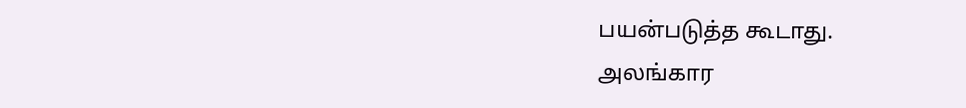பயன்படுத்த கூடாது.
அலங்கார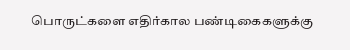பொருட்களை எதிர்கால பண்டிகைகளுக்கு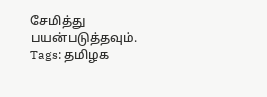சேமித்து பயன்படுத்தவும்.
Tags: தமிழக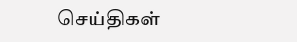செய்திகள்